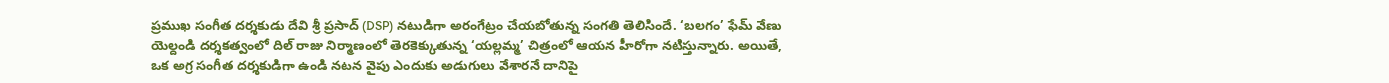ప్రముఖ సంగీత దర్శకుడు దేవి శ్రీ ప్రసాద్ (DSP) నటుడిగా అరంగేట్రం చేయబోతున్న సంగతి తెలిసిందే. ‘బలగం’ ఫేమ్ వేణు యెల్దండి దర్శకత్వంలో దిల్ రాజు నిర్మాణంలో తెరకెక్కుతున్న ‘యల్లమ్మ’ చిత్రంలో ఆయన హీరోగా నటిస్తున్నారు. అయితే, ఒక అగ్ర సంగీత దర్శకుడిగా ఉండి నటన వైపు ఎందుకు అడుగులు వేశారనే దానిపై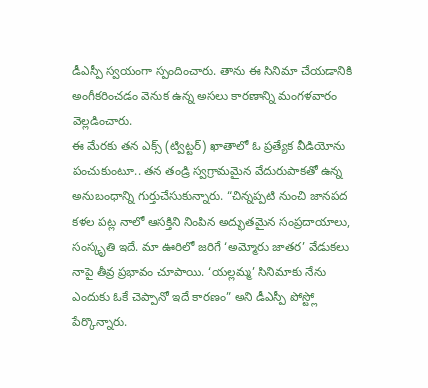డీఎస్పీ స్వయంగా స్పందించారు. తాను ఈ సినిమా చేయడానికి అంగీకరించడం వెనుక ఉన్న అసలు కారణాన్ని మంగళవారం వెల్లడించారు.
ఈ మేరకు తన ఎక్స్ (ట్విట్టర్) ఖాతాలో ఓ ప్రత్యేక వీడియోను పంచుకుంటూ.. తన తండ్రి స్వగ్రామమైన వేదురుపాకతో ఉన్న అనుబంధాన్ని గుర్తుచేసుకున్నారు. “చిన్నప్పటి నుంచి జానపద కళల పట్ల నాలో ఆసక్తిని నింపిన అద్భుతమైన సంప్రదాయాలు, సంస్కృతి ఇదే. మా ఊరిలో జరిగే ‘అమ్మోరు జాతర’ వేడుకలు నాపై తీవ్ర ప్రభావం చూపాయి. ‘యల్లమ్మ’ సినిమాకు నేను ఎందుకు ఓకే చెప్పానో ఇదే కారణం” అని డీఎస్పీ పోస్ట్లో పేర్కొన్నారు.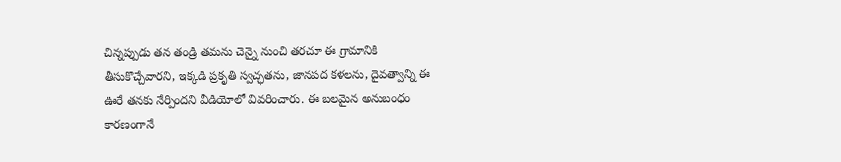చిన్నప్పుడు తన తండ్రి తమను చెన్నై నుంచి తరచూ ఈ గ్రామానికి తీసుకొచ్చేవారని, ఇక్కడి ప్రకృతి స్వచ్ఛతను, జానపద కళలను, దైవత్వాన్ని ఈ ఊరే తనకు నేర్పిందని వీడియోలో వివరించారు. ఈ బలమైన అనుబంధం కారణంగానే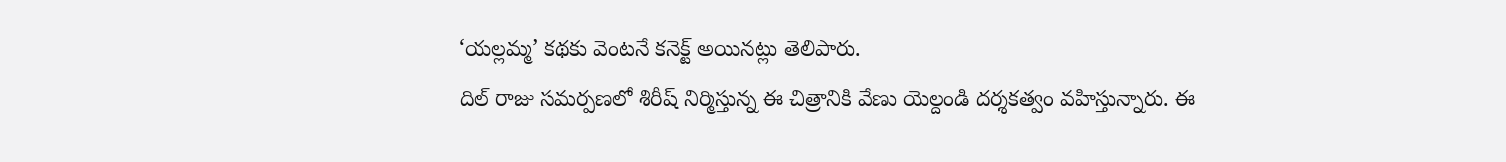‘యల్లమ్మ’ కథకు వెంటనే కనెక్ట్ అయినట్లు తెలిపారు.
దిల్ రాజు సమర్పణలో శిరీష్ నిర్మిస్తున్న ఈ చిత్రానికి వేణు యెల్దండి దర్శకత్వం వహిస్తున్నారు. ఈ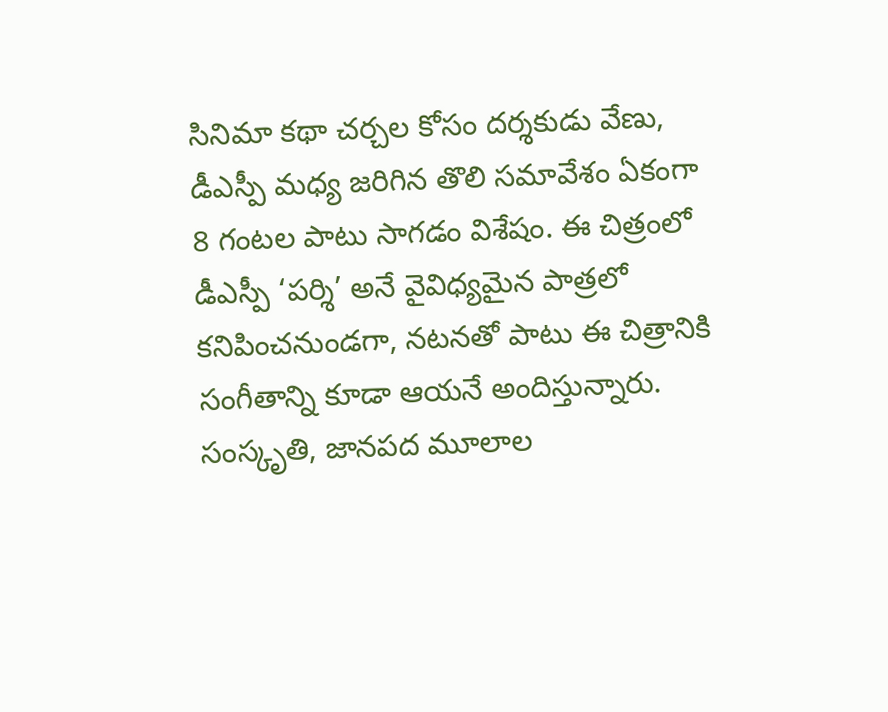సినిమా కథా చర్చల కోసం దర్శకుడు వేణు, డీఎస్పీ మధ్య జరిగిన తొలి సమావేశం ఏకంగా 8 గంటల పాటు సాగడం విశేషం. ఈ చిత్రంలో డీఎస్పీ ‘పర్శి’ అనే వైవిధ్యమైన పాత్రలో కనిపించనుండగా, నటనతో పాటు ఈ చిత్రానికి సంగీతాన్ని కూడా ఆయనే అందిస్తున్నారు. సంస్కృతి, జానపద మూలాల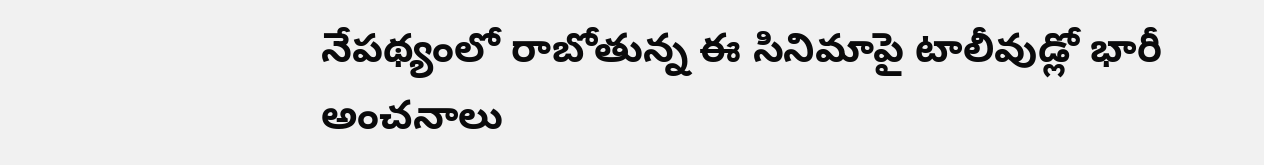నేపథ్యంలో రాబోతున్న ఈ సినిమాపై టాలీవుడ్లో భారీ అంచనాలు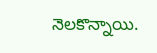నెలకొన్నాయి.